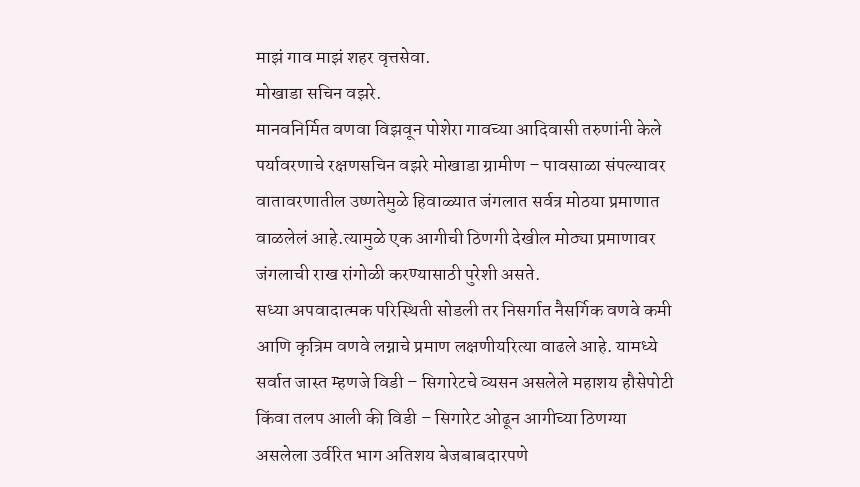माझं गाव माझं शहर वृत्तसेवा.
मोखाडा सचिन वझरे.
मानवनिर्मित वणवा विझवून पोशेरा गावच्या आदिवासी तरुणांनी केले पर्यावरणाचे रक्षणसचिन वझरे मोखाडा ग्रामीण – पावसाळा संपल्यावर वातावरणातील उष्णतेमुळे हिवाळ्यात जंगलात सर्वत्र मोठया प्रमाणात वाळलेलं आहे.त्यामुळे एक आगीची ठिणगी देखील मोठ्या प्रमाणावर जंगलाची राख रांगोळी करण्यासाठी पुरेशी असते.
सध्या अपवादात्मक परिस्थिती सोडली तर निसर्गात नैसर्गिक वणवे कमी आणि कृत्रिम वणवे लग्नाचे प्रमाण लक्षणीयरित्या वाढले आहे. यामध्ये सर्वात जास्त म्हणजे विडी – सिगारेटचे व्यसन असलेले महाशय हौसेपोटी किंवा तलप आली की विडी – सिगारेट ओढून आगीच्या ठिणग्या असलेला उर्वरित भाग अतिशय बेजबाबदारपणे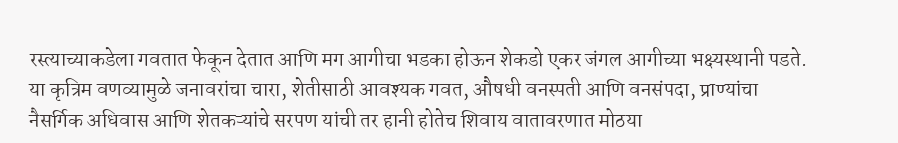रस्त्याच्याकडेला गवतात फेकून देतात आणि मग आगीचा भडका होऊन शेकडो एकर जंगल आगीच्या भक्ष्यस्थानी पडते.
या कृत्रिम वणव्यामुळे जनावरांचा चारा, शेतीसाठी आवश्यक गवत, औषधी वनस्पती आणि वनसंपदा, प्राण्यांचा नैसर्गिक अधिवास आणि शेतकऱ्यांचे सरपण यांची तर हानी होतेच शिवाय वातावरणात मोठया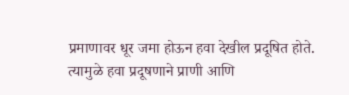प्रमाणावर धूर जमा होऊन हवा देखील प्रदूषित होते. त्यामुळे हवा प्रदूषणाने प्राणी आणि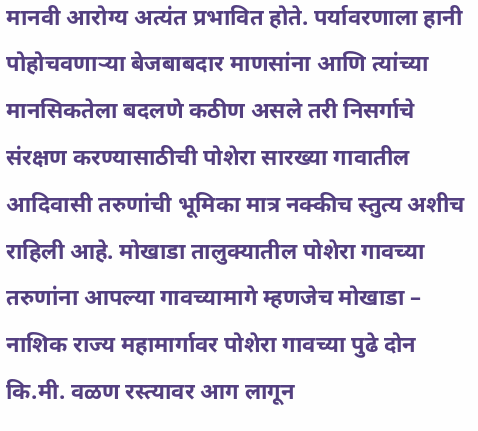मानवी आरोग्य अत्यंत प्रभावित होते. पर्यावरणाला हानी पोहोचवणाऱ्या बेजबाबदार माणसांना आणि त्यांच्या मानसिकतेला बदलणे कठीण असले तरी निसर्गाचे संरक्षण करण्यासाठीची पोशेरा सारख्या गावातील आदिवासी तरुणांची भूमिका मात्र नक्कीच स्तुत्य अशीच राहिली आहे. मोखाडा तालुक्यातील पोशेरा गावच्या तरुणांना आपल्या गावच्यामागे म्हणजेच मोखाडा – नाशिक राज्य महामार्गावर पोशेरा गावच्या पुढे दोन कि.मी. वळण रस्त्यावर आग लागून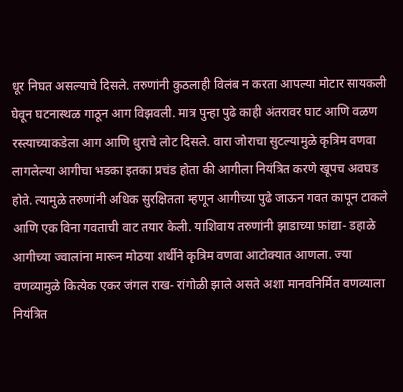धूर निघत असल्याचे दिसले. तरुणांनी कुठलाही विलंब न करता आपल्या मोटार सायकली घेवून घटनास्थळ गाठून आग विझवली. मात्र पुन्हा पुढे काही अंतरावर घाट आणि वळण रस्त्याच्याकडेला आग आणि धुराचे लोट दिसले. वारा जोराचा सुटल्यामुळे कृत्रिम वणवा लागलेल्या आगीचा भडका इतका प्रचंड होता की आगीला नियंत्रित करणे खूपच अवघड होते. त्यामुळे तरुणांनी अधिक सुरक्षितता म्हणून आगीच्या पुढे जाऊन गवत कापून टाकले आणि एक विना गवताची वाट तयार केली. याशिवाय तरुणांनी झाडाच्या फ़ांद्या- डहाळे आगीच्या ज्वालांना मारून मोठया शर्थीने कृत्रिम वणवा आटोक्यात आणला. ज्या वणव्यामुळे कित्येक एकर जंगल राख- रांगोळी झाले असते अशा मानवनिर्मित वणव्याला नियंत्रित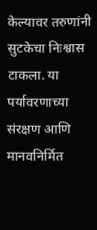केल्यावर तरुणांनी सुटकेचा निःश्वास टाकला. या पर्यावरणाच्या संरक्षण आणि मानवनिर्मित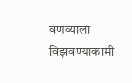वणव्याला विझवण्याकामी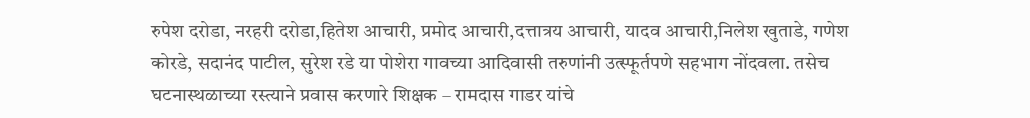रुपेश दरोडा, नरहरी दरोडा,हितेश आचारी, प्रमोद आचारी,दत्तात्रय आचारी, यादव आचारी,निलेश खुताडे, गणेश कोरडे, सदानंद पाटील, सुरेश रडे या पोशेरा गावच्या आदिवासी तरुणांनी उत्स्फूर्तपणे सहभाग नोंदवला. तसेच घटनास्थळाच्या रस्त्याने प्रवास करणारे शिक्षक – रामदास गाडर यांचे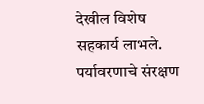देखील विशेष सहकार्य लाभले. पर्यावरणाचे संरक्षण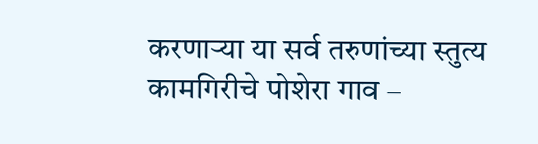करणाऱ्या या सर्व तरुणांच्या स्तुत्य कामगिरीचे पोशेरा गाव –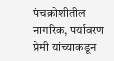पंचक्रोशीतील नागरिक, पर्यावरण प्रेमी यांच्याकडून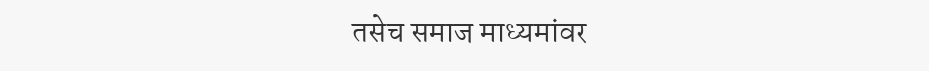तसेच समाज माध्यमांवर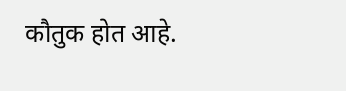कौतुक होत आहे.